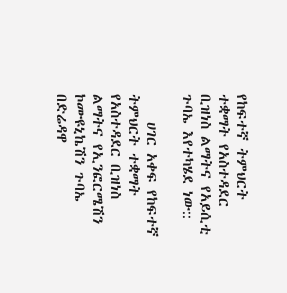የከፍተኛ ትምህርት ተቋማት የአስተዳደር ቢዝነስ ልማትና የአይሲቲ ጉባኤ እየተካሄደ ነው::

    ሀገር አቀፍ የከፍተኛ ትምህርት ተቋማት የአስተዳደር ቢዝነስ ልማትና የኢንፎርሜሽን ኮሙዩኒኬሽን ጉባኤ በድሬዳዋ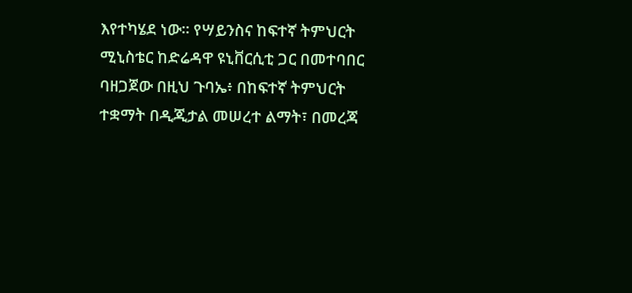እየተካሄደ ነው። የሣይንስና ከፍተኛ ትምህርት ሚኒስቴር ከድሬዳዋ ዩኒቨርሲቲ ጋር በመተባበር ባዘጋጀው በዚህ ጉባኤ፥ በከፍተኛ ትምህርት ተቋማት በዲጂታል መሠረተ ልማት፣ በመረጃ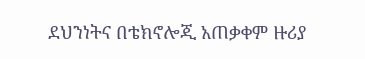ደህንነትና በቴክኖሎጂ አጠቃቀም ዙሪያ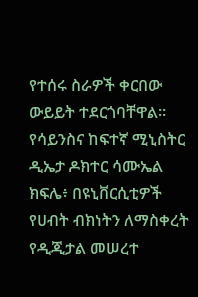የተሰሩ ስራዎች ቀርበው ውይይት ተደርጎባቸዋል። የሳይንስና ከፍተኛ ሚኒስትር ዲኤታ ዶክተር ሳሙኤል ክፍሌ፥ በዩኒቨርሲቲዎች የሀብት ብክነትን ለማስቀረት የዲጂታል መሠረተ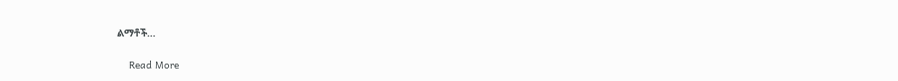ልማቶች…

    Read More